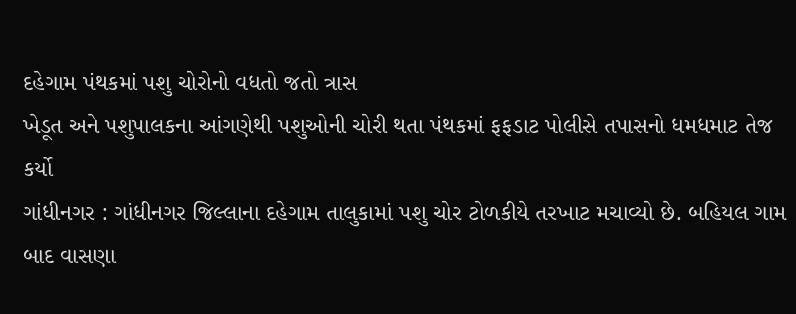દહેગામ પંથકમાં પશુ ચોરોનો વધતો જતો ત્રાસ
ખેડૂત અને પશુપાલકના આંગણેથી પશુઓની ચોરી થતા પંથકમાં ફફડાટ પોલીસે તપાસનો ધમધમાટ તેજ કર્યો
ગાંધીનગર : ગાંધીનગર જિલ્લાના દહેગામ તાલુકામાં પશુ ચોર ટોળકીયે તરખાટ મચાવ્યો છે. બહિયલ ગામ બાદ વાસણા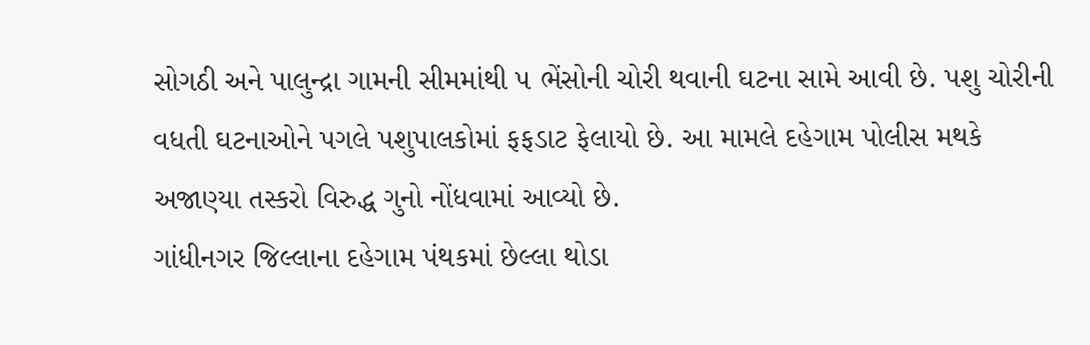સોગઠી અને પાલુન્દ્રા ગામની સીમમાંથી ૫ ભેંસોની ચોરી થવાની ઘટના સામે આવી છે. પશુ ચોરીની વધતી ઘટનાઓને પગલે પશુપાલકોમાં ફફડાટ ફેલાયો છે. આ મામલે દહેગામ પોલીસ મથકે અજાણ્યા તસ્કરો વિરુદ્ધ ગુનો નોંધવામાં આવ્યો છે.
ગાંધીનગર જિલ્લાના દહેગામ પંથકમાં છેલ્લા થોડા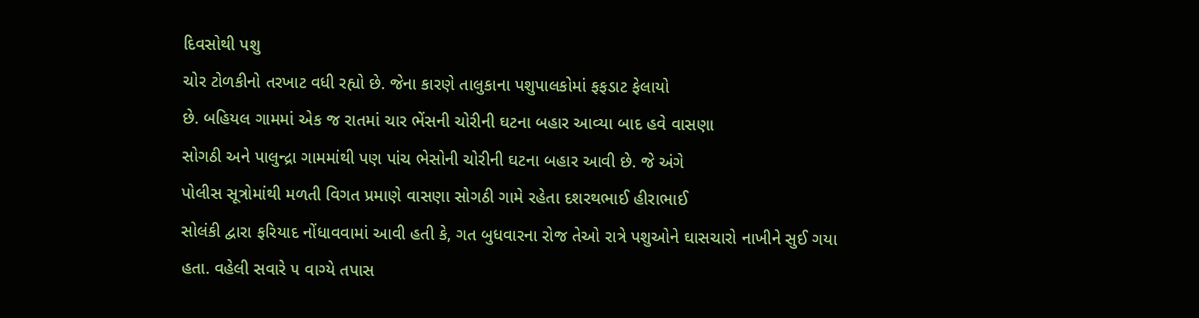દિવસોથી પશુ
ચોર ટોળકીનો તરખાટ વધી રહ્યો છે. જેના કારણે તાલુકાના પશુપાલકોમાં ફફડાટ ફેલાયો
છે. બહિયલ ગામમાં એક જ રાતમાં ચાર ભેંસની ચોરીની ઘટના બહાર આવ્યા બાદ હવે વાસણા
સોગઠી અને પાલુન્દ્રા ગામમાંથી પણ પાંચ ભેસોની ચોરીની ઘટના બહાર આવી છે. જે અંગે
પોલીસ સૂત્રોમાંથી મળતી વિગત પ્રમાણે વાસણા સોગઠી ગામે રહેતા દશરથભાઈ હીરાભાઈ
સોલંકી દ્વારા ફરિયાદ નોંધાવવામાં આવી હતી કે, ગત બુધવારના રોજ તેઓ રાત્રે પશુઓને ઘાસચારો નાખીને સુઈ ગયા
હતા. વહેલી સવારે ૫ વાગ્યે તપાસ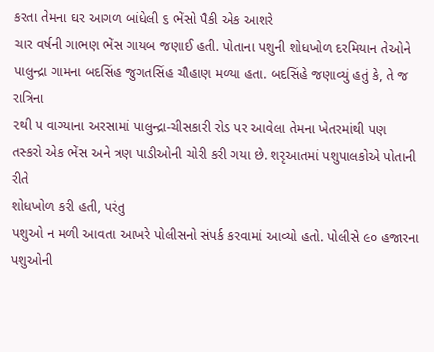કરતા તેમના ઘર આગળ બાંધેલી ૬ ભેંસો પૈકી એક આશરે
ચાર વર્ષની ગાભણ ભેંસ ગાયબ જણાઈ હતી. પોતાના પશુની શોધખોળ દરમિયાન તેઓને
પાલુન્દ્રા ગામના બદસિંહ જુગતસિંહ ચૌહાણ મળ્યા હતા. બદસિંહે જણાવ્યું હતું કે, તે જ રાત્રિના
૨થી ૫ વાગ્યાના અરસામાં પાલુન્દ્રા-ચીસકારી રોડ પર આવેલા તેમના ખેતરમાંથી પણ
તસ્કરો એક ભેંસ અને ત્રણ પાડીઓની ચોરી કરી ગયા છે. શરૃઆતમાં પશુપાલકોએ પોતાની રીતે
શોધખોળ કરી હતી, પરંતુ
પશુઓ ન મળી આવતા આખરે પોલીસનો સંપર્ક કરવામાં આવ્યો હતો. પોલીસે ૯૦ હજારના પશુઓની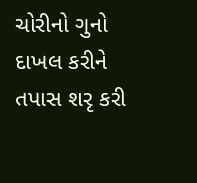ચોરીનો ગુનો દાખલ કરીને તપાસ શરૃ કરી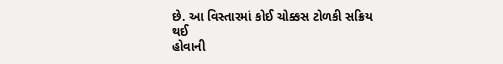છે. આ વિસ્તારમાં કોઈ ચોક્કસ ટોળકી સક્રિય થઈ
હોવાની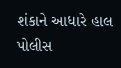શંકાને આધારે હાલ પોલીસ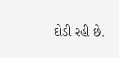દોડી રહી છે.